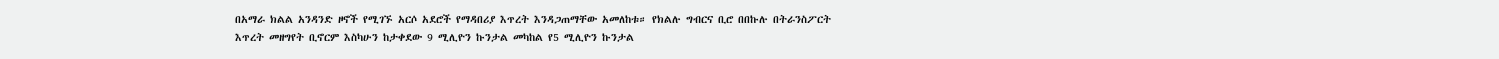በአማራ ክልል አንዳንድ ዞኖች የሚገኙ አርሶ አደሮች የማዳበሪያ እጥረት እንዳጋጠማቸው አመለከቱ። የክልሉ ግብርና ቢሮ በበኩሉ በትራንስፖርት እጥረት መዘግየት ቢኖርም እስካሁን ከታቀደው 9 ሚሊዮን ኩንታል መካከል የ5 ሚሊዮን ኩንታል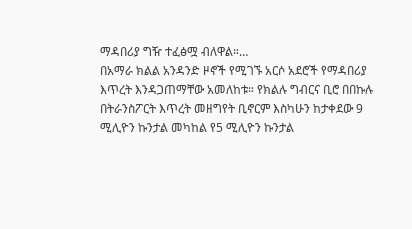ማዳበሪያ ግዥ ተፈፅሟ ብለዋል።…
በአማራ ክልል አንዳንድ ዞኖች የሚገኙ አርሶ አደሮች የማዳበሪያ እጥረት እንዳጋጠማቸው አመለከቱ። የክልሉ ግብርና ቢሮ በበኩሉ በትራንስፖርት እጥረት መዘግየት ቢኖርም እስካሁን ከታቀደው 9 ሚሊዮን ኩንታል መካከል የ5 ሚሊዮን ኩንታል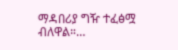ማዳበሪያ ግዥ ተፈፅሟ ብለዋል።…